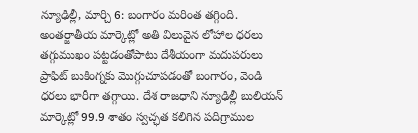న్యూఢిల్లీ, మార్చి 6: బంగారం మరింత తగ్గింది. అంతర్జాతీయ మార్కెట్లో అతి విలువైన లోహాల ధరలు తగ్గుముఖం పట్టడంతోపాటు దేశీయంగా మదుపరులు ప్రాఫిట్ బుకింగ్నకు మొగ్గుచూపడంతో బంగారం, వెండి ధరలు భారీగా తగ్గాయి. దేశ రాజధాని న్యూఢిల్లీ బులియన్ మార్కెట్లో 99.9 శాతం స్వచ్ఛత కలిగిన పదిగ్రాముల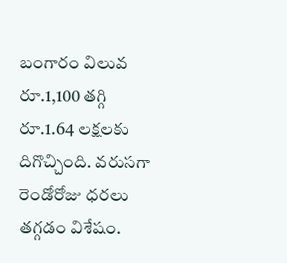బంగారం విలువ రూ.1,100 తగ్గి రూ.1.64 లక్షలకు దిగొచ్చింది. వరుసగా రెండోరోజు ధరలు తగ్గడం విశేషం.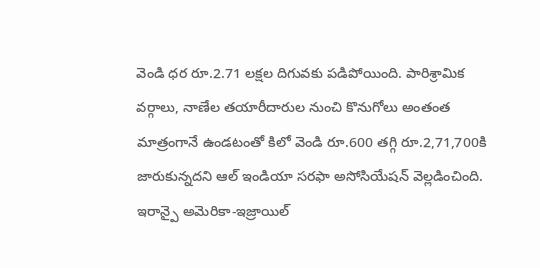వెండి ధర రూ.2.71 లక్షల దిగువకు పడిపోయింది. పారిశ్రామిక వర్గాలు, నాణేల తయారీదారుల నుంచి కొనుగోలు అంతంత మాత్రంగానే ఉండటంతో కిలో వెండి రూ.600 తగ్గి రూ.2,71,700కి జారుకున్నదని ఆల్ ఇండియా సరఫా అసోసియేషన్ వెల్లడించింది. ఇరాన్పై అమెరికా-ఇజ్రాయిల్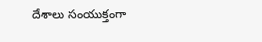దేశాలు సంయుక్తంగా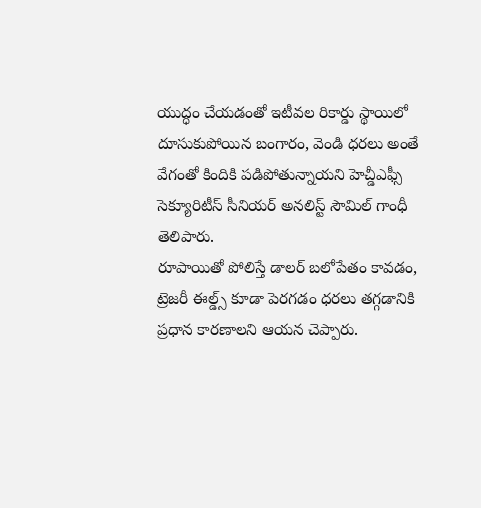యుద్ధం చేయడంతో ఇటీవల రికార్డు స్థాయిలో దూసుకుపోయిన బంగారం, వెండి ధరలు అంతే వేగంతో కిందికి పడిపోతున్నాయని హెచ్డీఎఫ్సీ సెక్యూరిటీస్ సీనియర్ అనలిస్ట్ సౌమిల్ గాంధీ తెలిపారు.
రూపాయితో పోలిస్తే డాలర్ బలోపేతం కావడం, ట్రెజరీ ఈల్డ్స్ కూడా పెరగడం ధరలు తగ్గడానికి ప్రధాన కారణాలని ఆయన చెప్పారు.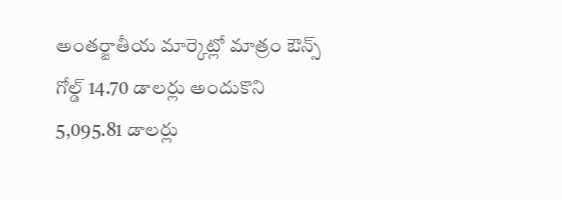అంతర్జాతీయ మార్కెట్లో మాత్రం ఔన్స్ గోల్డ్ 14.70 డాలర్లు అందుకొని 5,095.81 డాలర్లు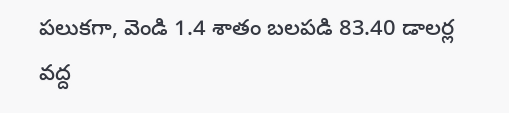పలుకగా, వెండి 1.4 శాతం బలపడి 83.40 డాలర్ల వద్ద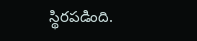స్థిరపడింది.